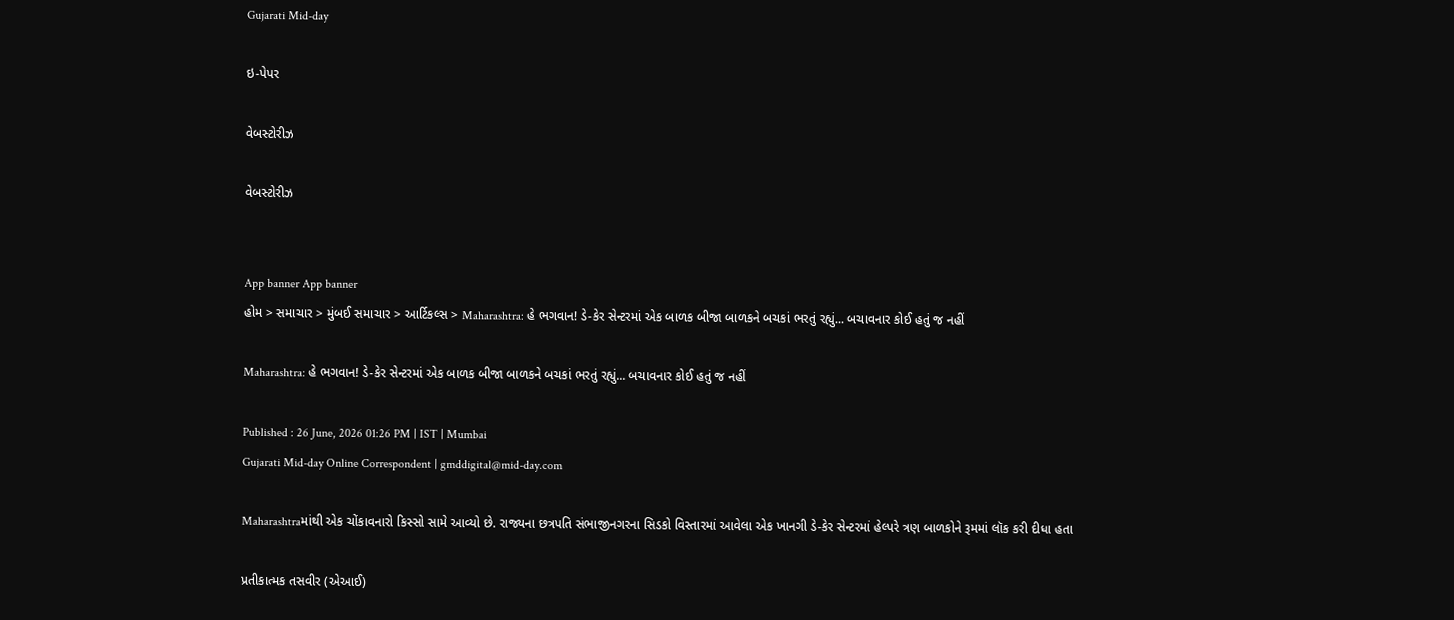Gujarati Mid-day

ઇ-પેપર

વેબસ્ટોરીઝ

વેબસ્ટોરીઝ


App banner App banner
હોમ > સમાચાર > મુંબઈ સમાચાર > આર્ટિકલ્સ > Maharashtra: હે ભગવાન! ડે-કેર સેન્ટરમાં એક બાળક બીજા બાળકને બચકાં ભરતું રહ્યું... બચાવનાર કોઈ હતું જ નહીં

Maharashtra: હે ભગવાન! ડે-કેર સેન્ટરમાં એક બાળક બીજા બાળકને બચકાં ભરતું રહ્યું... બચાવનાર કોઈ હતું જ નહીં

Published : 26 June, 2026 01:26 PM | IST | Mumbai
Gujarati Mid-day Online Correspondent | gmddigital@mid-day.com

Maharashtraમાંથી એક ચોંકાવનારો કિસ્સો સામે આવ્યો છે. રાજ્યના છત્રપતિ સંભાજીનગરના સિડકો વિસ્તારમાં આવેલા એક ખાનગી ડે-કેર સેન્ટરમાં હેલ્પરે ત્રણ બાળકોને રૂમમાં લૉક કરી દીધા હતા

પ્રતીકાત્મક તસવીર (એઆઈ)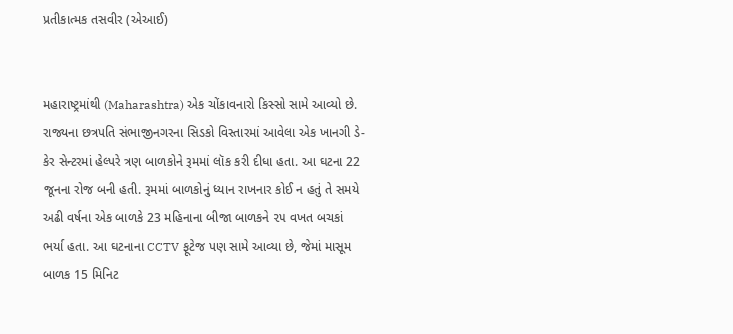પ્રતીકાત્મક તસવીર (એઆઈ)


મહારાષ્ટ્રમાંથી (Maharashtra) એક ચોંકાવનારો કિસ્સો સામે આવ્યો છે. રાજ્યના છત્રપતિ સંભાજીનગરના સિડકો વિસ્તારમાં આવેલા એક ખાનગી ડે-કેર સેન્ટરમાં હેલ્પરે ત્રણ બાળકોને રૂમમાં લૉક કરી દીધા હતા. આ ઘટના 22 જૂનના રોજ બની હતી. રૂમમાં બાળકોનું ધ્યાન રાખનાર કોઈ ન હતું તે સમયે અઢી વર્ષના એક બાળકે 23 મહિનાના બીજા બાળકને ૨૫ વખત બચકાં ભર્યા હતા. આ ઘટનાના CCTV ફૂટેજ પણ સામે આવ્યા છે, જેમાં માસૂમ બાળક 15 મિનિટ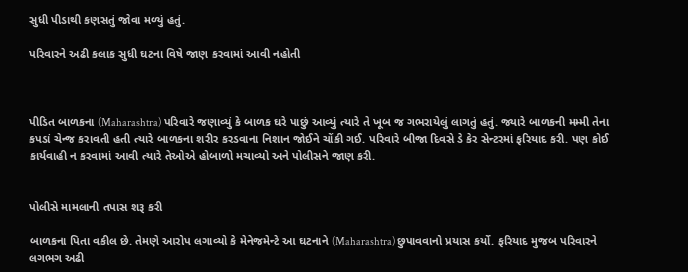સુધી પીડાથી કણસતું જોવા મળ્યું હતું.

પરિવારને અઢી કલાક સુધી ઘટના વિષે જાણ કરવામાં આવી નહોતી



પીડિત બાળકના (Maharashtra) પરિવારે જણાવ્યું કે બાળક ઘરે પાછું આવ્યું ત્યારે તે ખૂબ જ ગભરાયેલું લાગતું હતું. જ્યારે બાળકની મમ્મી તેના કપડાં ચેન્જ કરાવતી હતી ત્યારે બાળકના શરીર કરડવાના નિશાન જોઈને ચોંકી ગઈ. પરિવારે બીજા દિવસે ડે કેર સેન્ટરમાં ફરિયાદ કરી. પણ કોઈ કાર્યવાહી ન કરવામાં આવી ત્યારે તેઓએ હોબાળો મચાવ્યો અને પોલીસને જાણ કરી.


પોલીસે મામલાની તપાસ શરૂ કરી

બાળકના પિતા વકીલ છે. તેમણે આરોપ લગાવ્યો કે મેનેજમેન્ટે આ ઘટનાને (Maharashtra) છુપાવવાનો પ્રયાસ કર્યો. ફરિયાદ મુજબ પરિવારને લગભગ અઢી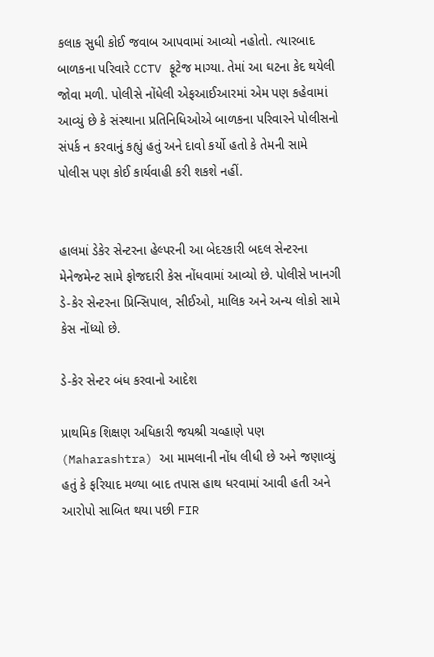કલાક સુધી કોઈ જવાબ આપવામાં આવ્યો નહોતો. ત્યારબાદ બાળકના પરિવારે CCTV ફૂટેજ માગ્યા. તેમાં આ ઘટના કેદ થયેલી જોવા મળી. પોલીસે નોંધેલી એફઆઈઆરમાં એમ પણ કહેવામાં આવ્યું છે કે સંસ્થાના પ્રતિનિધિઓએ બાળકના પરિવારને પોલીસનો સંપર્ક ન કરવાનું કહ્યું હતું અને દાવો કર્યો હતો કે તેમની સામે પોલીસ પણ કોઈ કાર્યવાહી કરી શકશે નહીં.


હાલમાં ડેકેર સેન્ટરના હેલ્પરની આ બેદરકારી બદલ સેન્ટરના મેનેજમેન્ટ સામે ફોજદારી કેસ નોંધવામાં આવ્યો છે. પોલીસે ખાનગી ડે-કેર સેન્ટરના પ્રિન્સિપાલ, સીઈઓ, માલિક અને અન્ય લોકો સામે કેસ નોંધ્યો છે.

ડે-કેર સેન્ટર બંધ કરવાનો આદેશ

પ્રાથમિક શિક્ષણ અધિકારી જયશ્રી ચવ્હાણે પણ (Maharashtra) આ મામલાની નોંધ લીધી છે અને જણાવ્યું હતું કે ફરિયાદ મળ્યા બાદ તપાસ હાથ ધરવામાં આવી હતી અને આરોપો સાબિત થયા પછી FIR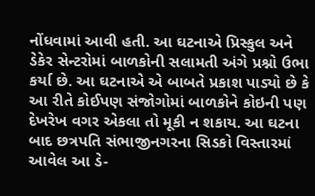નોંધવામાં આવી હતી. આ ઘટનાએ પ્રિસ્કુલ અને ડેકેર સેન્ટરોમાં બાળકોની સલામતી અંગે પ્રશ્નો ઉભા કર્યા છે. આ ઘટનાએ એ બાબતે પ્રકાશ પાડ્યો છે કે આ રીતે કોઈપણ સંજોગોમાં બાળકોને કોઇની પણ દેખરેખ વગર એકલા તો મૂકી ન શકાય. આ ઘટના બાદ છત્રપતિ સંભાજીનગરના સિડકો વિસ્તારમાં આવેલ આ ડે-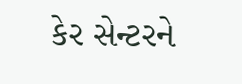કેર સેન્ટરને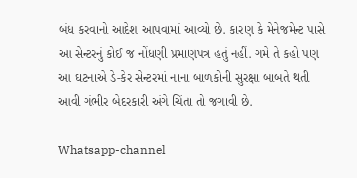બંધ કરવાનો આદેશ આપવામાં આવ્યો છે. કારણ કે મેનેજમેન્ટ પાસે આ સેન્ટરનું કોઈ જ નોંધણી પ્રમાણપત્ર હતું નહીં. ગમે તે કહો પણ આ ઘટનાએ ડે-કેર સેન્ટરમાં નાના બાળકોની સુરક્ષા બાબતે થતી આવી ગંભીર બેદરકારી અંગે ચિંતા તો જગાવી છે.

Whatsapp-channel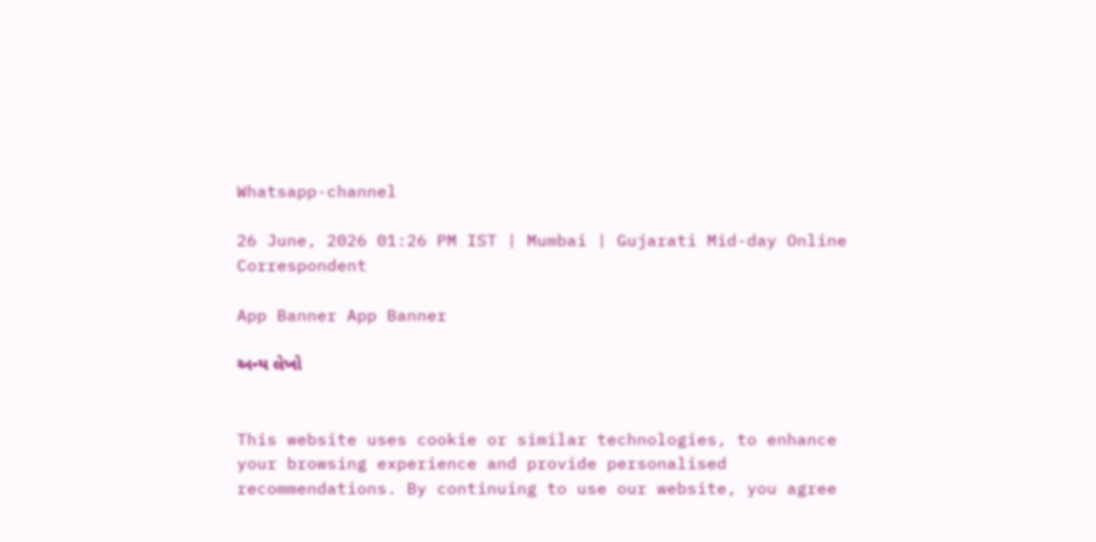Whatsapp-channel

26 June, 2026 01:26 PM IST | Mumbai | Gujarati Mid-day Online Correspondent

App Banner App Banner

અન્ય લેખો


This website uses cookie or similar technologies, to enhance your browsing experience and provide personalised recommendations. By continuing to use our website, you agree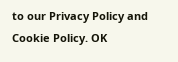to our Privacy Policy and Cookie Policy. OK